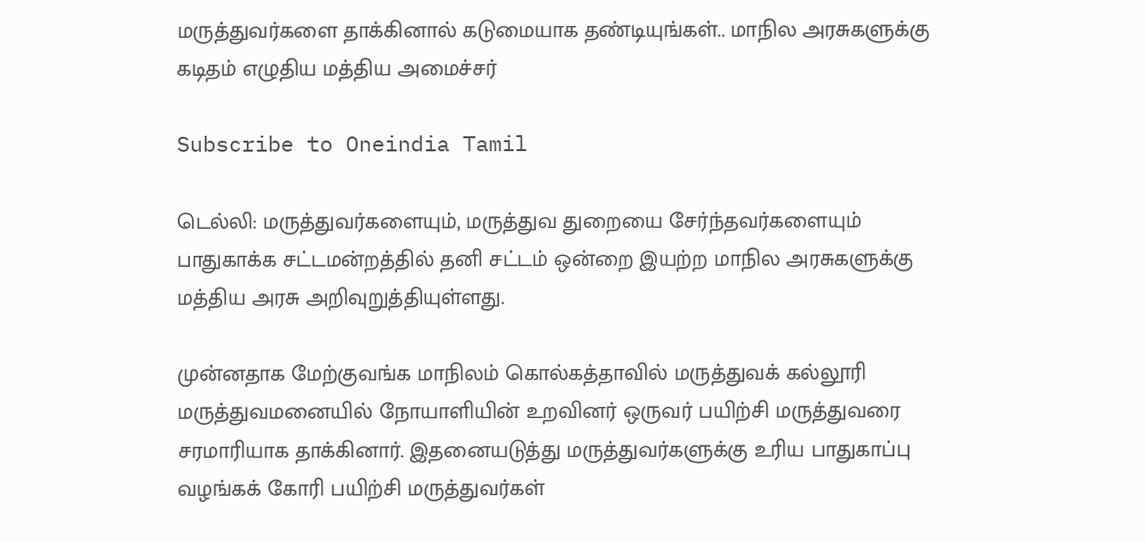மருத்துவர்களை தாக்கினால் கடுமையாக தண்டியுங்கள்.. மாநில அரசுகளுக்கு கடிதம் எழுதிய மத்திய அமைச்சர்

Subscribe to Oneindia Tamil

டெல்லி: மருத்துவர்களையும், மருத்துவ துறையை சேர்ந்தவர்களையும் பாதுகாக்க சட்டமன்றத்தில் தனி சட்டம் ஒன்றை இயற்ற மாநில அரசுகளுக்கு மத்திய அரசு அறிவுறுத்தியுள்ளது.

முன்னதாக மேற்குவங்க மாநிலம் கொல்கத்தாவில் மருத்துவக் கல்லூரி மருத்துவமனையில் நோயாளியின் உறவினர் ஒருவர் பயிற்சி மருத்துவரை சரமாரியாக தாக்கினார். இதனையடுத்து மருத்துவர்களுக்கு உரிய பாதுகாப்பு வழங்கக் கோரி பயிற்சி மருத்துவர்கள்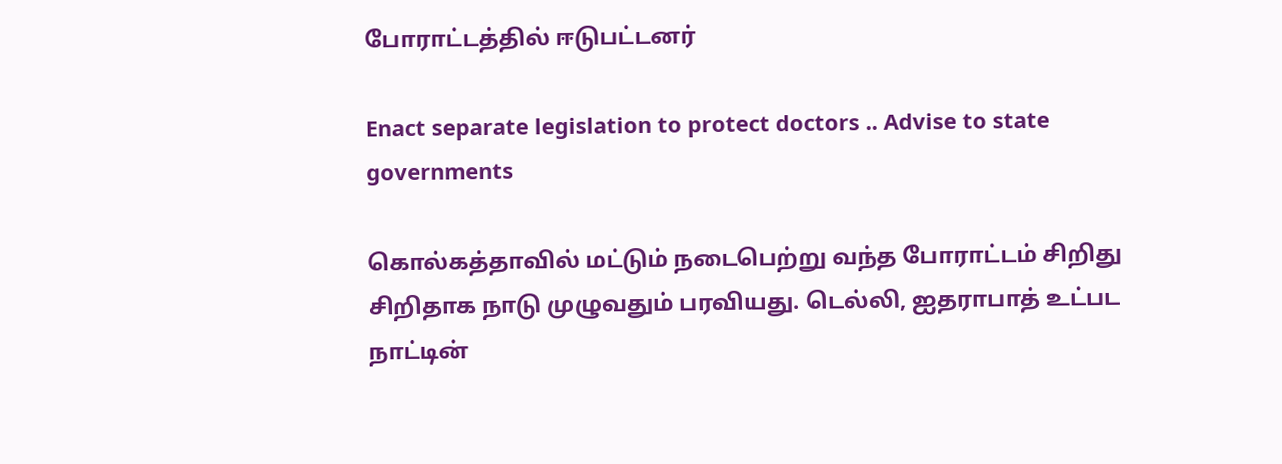போராட்டத்தில் ஈடுபட்டனர்

Enact separate legislation to protect doctors .. Advise to state governments

கொல்கத்தாவில் மட்டும் நடைபெற்று வந்த போராட்டம் சிறிது சிறிதாக நாடு முழுவதும் பரவியது. டெல்லி, ஐதராபாத் உட்பட நாட்டின்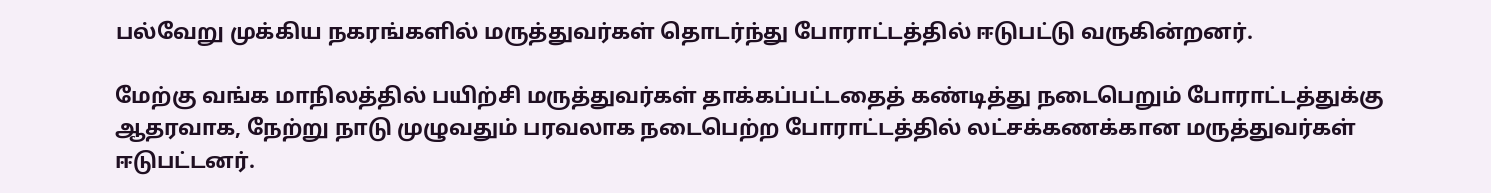பல்வேறு முக்கிய நகரங்களில் மருத்துவர்கள் தொடர்ந்து போராட்டத்தில் ஈடுபட்டு வருகின்றனர்.

மேற்கு வங்க மாநிலத்தில் பயிற்சி மருத்துவர்கள் தாக்கப்பட்டதைத் கண்டித்து நடைபெறும் போராட்டத்துக்கு ஆதரவாக, நேற்று நாடு முழுவதும் பரவலாக நடைபெற்ற போராட்டத்தில் லட்சக்கணக்கான மருத்துவர்கள் ஈடுபட்டனர்.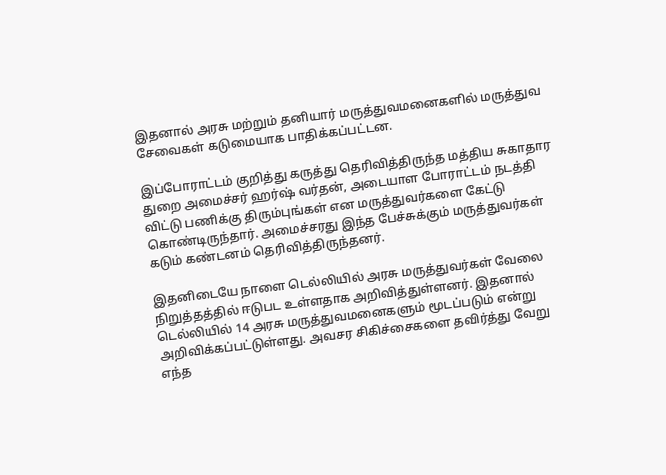இதனால் அரசு மற்றும் தனியார் மருத்துவமனைகளில் மருத்துவ சேவைகள் கடுமையாக பாதிக்கப்பட்டன.

இப்போராட்டம் குறித்து கருத்து தெரிவித்திருந்த மத்திய சுகாதார துறை அமைச்சர் ஹர்ஷ் வர்தன், அடையாள போராட்டம் நடத்தி விட்டு பணிக்கு திரும்புங்கள் என மருத்துவர்களை கேட்டு கொண்டிருந்தார். அமைச்சரது இந்த பேச்சுக்கும் மருத்துவர்கள் கடும் கண்டனம் தெரிவித்திருந்தனர்.

இதனிடையே நாளை டெல்லியில் அரசு மருத்துவர்கள் வேலை நிறுத்தத்தில் ஈடுபட உள்ளதாக அறிவித்துள்ளனர். இதனால் டெல்லியில் 14 அரசு மருத்துவமனைகளும் மூடப்படும் என்று அறிவிக்கப்பட்டுள்ளது. அவசர சிகிச்சைகளை தவிர்த்து வேறு எந்த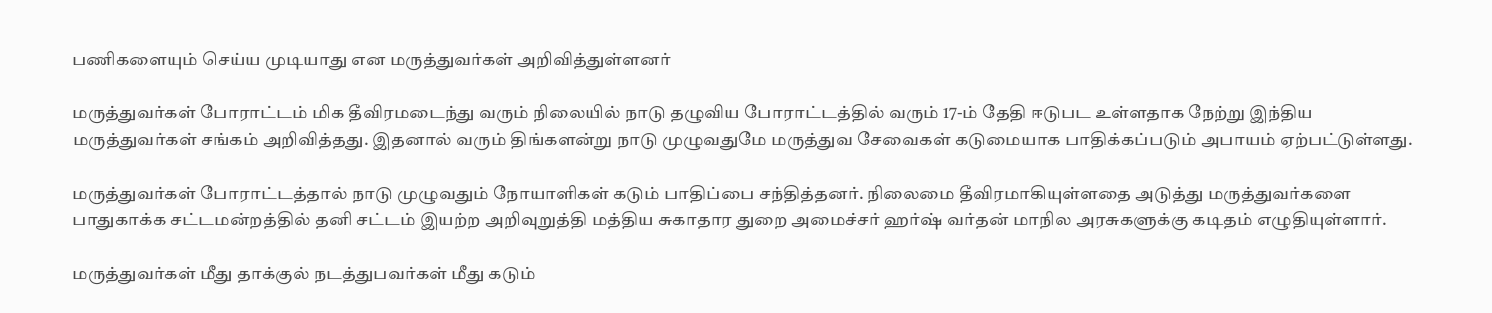பணிகளையும் செய்ய முடியாது என மருத்துவர்கள் அறிவித்துள்ளனர்

மருத்துவர்கள் போராட்டம் மிக தீவிரமடைந்து வரும் நிலையில் நாடு தழுவிய போராட்டத்தில் வரும் 17-ம் தேதி ஈடுபட உள்ளதாக நேற்று இந்திய மருத்துவர்கள் சங்கம் அறிவித்தது. இதனால் வரும் திங்களன்று நாடு முழுவதுமே மருத்துவ சேவைகள் கடுமையாக பாதிக்கப்படும் அபாயம் ஏற்பட்டுள்ளது.

மருத்துவர்கள் போராட்டத்தால் நாடு முழுவதும் நோயாளிகள் கடும் பாதிப்பை சந்தித்தனர். நிலைமை தீவிரமாகியுள்ளதை அடுத்து மருத்துவர்களை பாதுகாக்க சட்டமன்றத்தில் தனி சட்டம் இயற்ற அறிவுறுத்தி மத்திய சுகாதார துறை அமைச்சர் ஹர்ஷ் வர்தன் மாநில அரசுகளுக்கு கடிதம் எழுதியுள்ளார்.

மருத்துவர்கள் மீது தாக்குல் நடத்துபவர்கள் மீது கடும்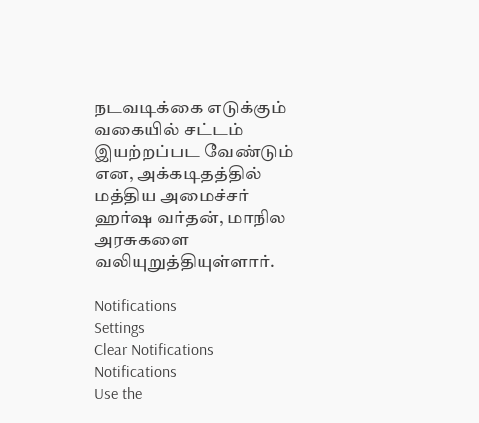நடவடிக்கை எடுக்கும் வகையில் சட்டம் இயற்றப்பட வேண்டும் என, அக்கடிதத்தில் மத்திய அமைச்சர் ஹர்ஷ வர்தன், மாநில அரசுகளை வலியுறுத்தியுள்ளார்.

Notifications
Settings
Clear Notifications
Notifications
Use the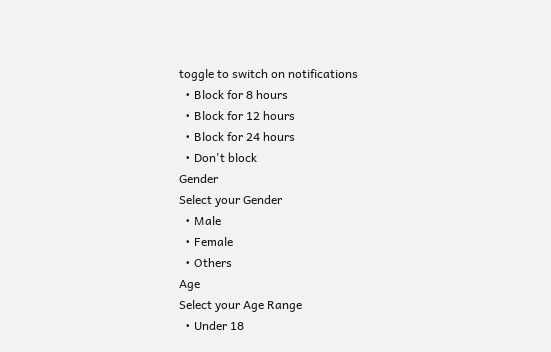toggle to switch on notifications
  • Block for 8 hours
  • Block for 12 hours
  • Block for 24 hours
  • Don't block
Gender
Select your Gender
  • Male
  • Female
  • Others
Age
Select your Age Range
  • Under 18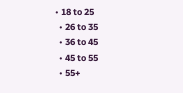• 18 to 25
  • 26 to 35
  • 36 to 45
  • 45 to 55
  • 55+